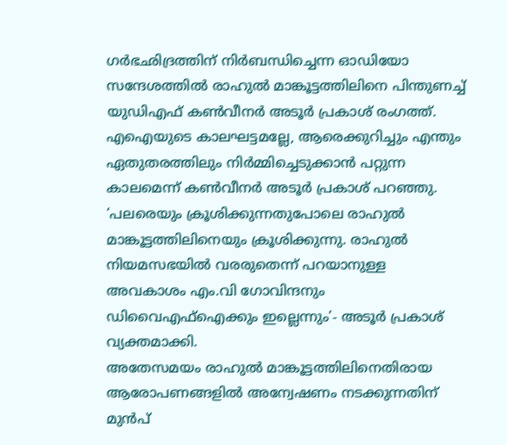ഗർഭഛിദ്രത്തിന് നിർബന്ധിച്ചെന്ന ഓഡിയോ സന്ദേശത്തിൽ രാഹുൽ മാങ്കൂട്ടത്തിലിനെ പിന്തുണച്ച് യുഡിഎഫ് കൺവീനർ അടൂർ പ്രകാശ് രംഗത്ത്. എഐയുടെ കാലഘട്ടമല്ലേ, ആരെക്കുറിച്ചും എന്തും ഏതുതരത്തിലും നിർമ്മിച്ചെടുക്കാൻ പറ്റുന്ന കാലമെന്ന് കൺവീനർ അടൂർ പ്രകാശ് പറഞ്ഞു. ‘പലരെയും ക്രൂശിക്കുന്നതുപോലെ രാഹുൽ മാങ്കൂട്ടത്തിലിനെയും ക്രൂശിക്കുന്നു. രാഹുൽ നിയമസഭയിൽ വരരുതെന്ന് പറയാനുള്ള അവകാശം എം.വി ഗോവിന്ദനും ഡിവൈഎഫ്ഐക്കും ഇല്ലെന്നും’- അടൂർ പ്രകാശ് വ്യക്തമാക്കി.
അതേസമയം രാഹുൽ മാങ്കൂട്ടത്തിലിനെതിരായ ആരോപണങ്ങളിൽ അന്വേഷണം നടക്കുന്നതിന് മുൻപ്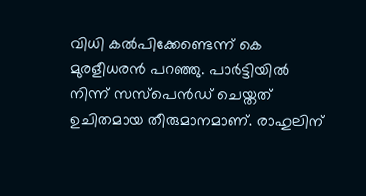വിധി കൽപിക്കേണ്ടെന്ന് കെ മുരളീധരൻ പറഞ്ഞു. പാർട്ടിയിൽ നിന്ന് സസ്പെൻഡ് ചെയ്തത് ഉചിതമായ തീരുമാനമാണ്. രാഹുലിന്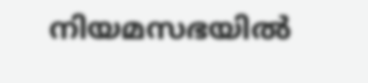നിയമസഭയിൽ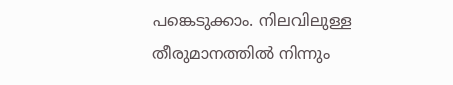പങ്കെടുക്കാം. നിലവിലുള്ള തീരുമാനത്തിൽ നിന്നും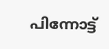പിന്നോട്ട്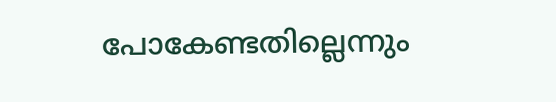പോകേണ്ടതില്ലെന്നും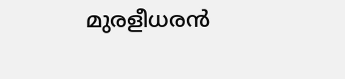മുരളീധരൻ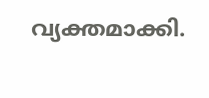വ്യക്തമാക്കി.